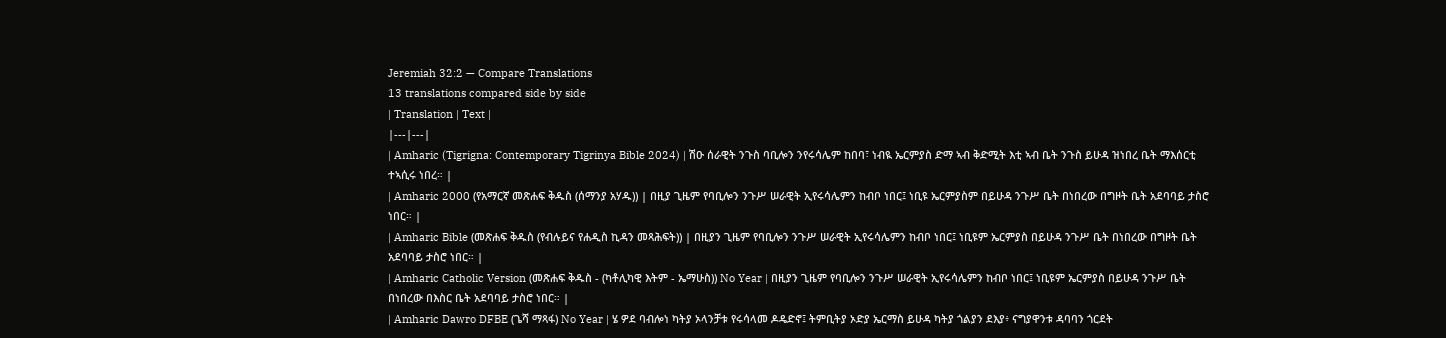Jeremiah 32:2 — Compare Translations
13 translations compared side by side
| Translation | Text |
|---|---|
| Amharic (Tigrigna: Contemporary Tigrinya Bible 2024) | ሽዑ ሰራዊት ንጉስ ባቢሎን ንየሩሳሌም ከበባ፣ ነብዪ ኤርምያስ ድማ ኣብ ቅድሚት እቲ ኣብ ቤት ንጉስ ይሁዳ ዝነበረ ቤት ማእሰርቲ ተኣሲሩ ነበረ። |
| Amharic 2000 (የአማርኛ መጽሐፍ ቅዱስ (ሰማንያ አሃዱ)) | በዚያ ጊዜም የባቢሎን ንጉሥ ሠራዊት ኢየሩሳሌምን ከብቦ ነበር፤ ነቢዩ ኤርምያስም በይሁዳ ንጉሥ ቤት በነበረው በግዞት ቤት አደባባይ ታስሮ ነበር። |
| Amharic Bible (መጽሐፍ ቅዱስ (የብሉይና የሐዲስ ኪዳን መጻሕፍት)) | በዚያን ጊዜም የባቢሎን ንጉሥ ሠራዊት ኢየሩሳሌምን ከብቦ ነበር፤ ነቢዩም ኤርምያስ በይሁዳ ንጉሥ ቤት በነበረው በግዞት ቤት አደባባይ ታስሮ ነበር። |
| Amharic Catholic Version (መጽሐፍ ቅዱስ - (ካቶሊካዊ እትም - ኤማሁስ)) No Year | በዚያን ጊዜም የባቢሎን ንጉሥ ሠራዊት ኢየሩሳሌምን ከብቦ ነበር፤ ነቢዩም ኤርምያስ በይሁዳ ንጉሥ ቤት በነበረው በእስር ቤት አደባባይ ታስሮ ነበር። |
| Amharic Dawro DFBE (ጌሻ ማጻፋ) No Year | ሄ ዎደ ባብሎነ ካትያ ኦላንቻቱ የሩሳላመ ዶዴድኖ፤ ትምቢትያ ኦድያ ኤርማስ ይሁዳ ካትያ ጎልያን ደእያ፥ ናግያዋንቱ ዳባባን ጎርደት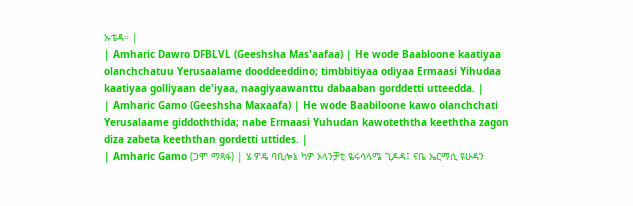ኡቴዳ። |
| Amharic Dawro DFBLVL (Geeshsha Mas'aafaa) | He wode Baabloone kaatiyaa olanchchatuu Yerusaalame dooddeeddino; timbbitiyaa odiyaa Ermaasi Yihudaa kaatiyaa golliyaan de'iyaa, naagiyaawanttu dabaaban gorddetti utteedda. |
| Amharic Gamo (Geeshsha Maxaafa) | He wode Baabiloone kawo olanchchati Yerusalaame giddoththida; nabe Ermaasi Yuhudan kawoteththa keeththa zagon diza zabeta keeththan gordetti uttides. |
| Amharic Gamo (ጋሞ ማጻፋ) | ሄ ዎዴ ባቢሎኔ ካዎ ኦላንቻቲ ዬሩሳላሜ ጊዶዳ፤ ናቤ ኤርማሲ ዩሁዳን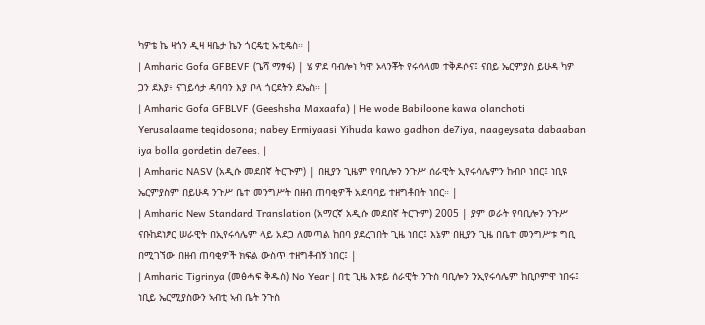ካዎቴ ኬ ዛጎን ዲዛ ዛቤታ ኬን ጎርዴቲ ኡቲዴስ። |
| Amharic Gofa GFBEVF (ጌሻ ማፃፋ) | ሄ ዎደ ባብሎነ ካዋ ኦላንቾት የሩሳላመ ተቅዶሶና፤ ናበይ ኤርምያስ ይሁዳ ካዎ ጋን ደእያ፥ ናገይሳታ ዳባባን እያ ቦላ ጎርደትን ደኤስ። |
| Amharic Gofa GFBLVF (Geeshsha Maxaafa) | He wode Babiloone kawa olanchoti Yerusalaame teqidosona; nabey Ermiyaasi Yihuda kawo gadhon de7iya, naageysata dabaaban iya bolla gordetin de7ees. |
| Amharic NASV (አዲሱ መደበኛ ትርጒም) | በዚያን ጊዜም የባቢሎን ንጉሥ ሰራዊት ኢየሩሳሌምን ከብቦ ነበር፤ ነቢዩ ኤርምያስም በይሁዳ ንጉሥ ቤተ መንግሥት በዘብ ጠባቂዎች አደባባይ ተዘግቶበት ነበር። |
| Amharic New Standard Translation (አማርኛ አዲሱ መደበኛ ትርጉም) 2005 | ያም ወራት የባቢሎን ንጉሥ ናቡከደነፆር ሠራዊት በኢየሩሳሌም ላይ አደጋ ለመጣል ከበባ ያደረገበት ጊዜ ነበር፤ እኔም በዚያን ጊዜ በቤተ መንግሥቱ ግቢ በሚገኘው በዘብ ጠባቂዎች ክፍል ውስጥ ተዘግቶብኝ ነበር፤ |
| Amharic Tigrinya (መፅሓፍ ቅዱስ) No Year | በቲ ጊዜ እቱይ ሰራዊት ንጉስ ባቢሎን ንኢየሩሳሌም ከቢቦምዋ ነበሩ፤ ነቢይ ኤርሚያስውን ኣብቲ ኣብ ቤት ንጉስ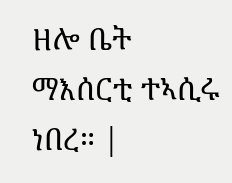ዘሎ ቤት ማእሰርቲ ተኣሲሩ ነበረ። |